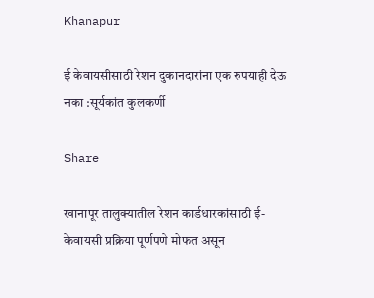Khanapur

ई केवायसीसाठी रेशन दुकानदारांना एक रुपयाही देऊ नका :सूर्यकांत कुलकर्णी

Share

खानापूर तालुक्यातील रेशन कार्डधारकांसाठी ई-केवायसी प्रक्रिया पूर्णपणे मोफत असून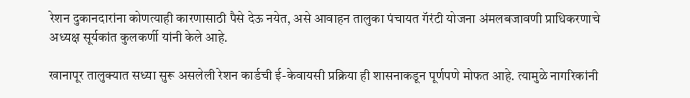रेशन दुकानदारांना कोणत्याही कारणासाठी पैसे देऊ नयेत, असे आवाहन तालुका पंचायत गॅरंटी योजना अंमलबजावणी प्राधिकरणाचे अध्यक्ष सूर्यकांत कुलकर्णी यांनी केले आहे.

खानापूर तालुक्यात सध्या सुरू असलेली रेशन कार्डची ई-केवायसी प्रक्रिया ही शासनाकडून पूर्णपणे मोफत आहे. त्यामुळे नागरिकांनी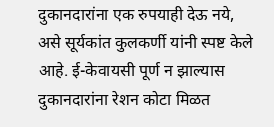दुकानदारांना एक रुपयाही देऊ नये, असे सूर्यकांत कुलकर्णी यांनी स्पष्ट केले आहे. ई-केवायसी पूर्ण न झाल्यास दुकानदारांना रेशन कोटा मिळत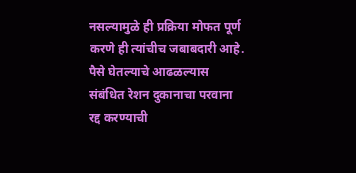नसल्यामुळे ही प्रक्रिया मोफत पूर्ण करणे ही त्यांचीच जबाबदारी आहे. पैसे घेतल्याचे आढळल्यास संबंधित रेशन दुकानाचा परवाना रद्द करण्याची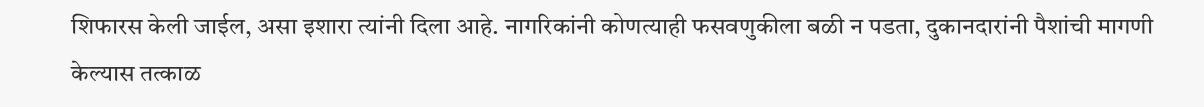शिफारस केली जाईल, असा इशारा त्यांनी दिला आहे. नागरिकांनी कोणत्याही फसवणुकीला बळी न पडता, दुकानदारांनी पैशांची मागणी केल्यास तत्काळ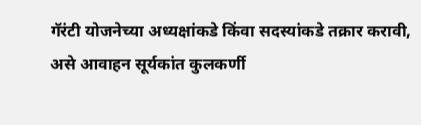गॅरंटी योजनेच्या अध्यक्षांकडे किंवा सदस्यांकडे तक्रार करावी, असे आवाहन सूर्यकांत कुलकर्णी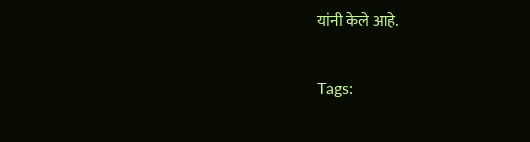यांनी केले आहे.

Tags: